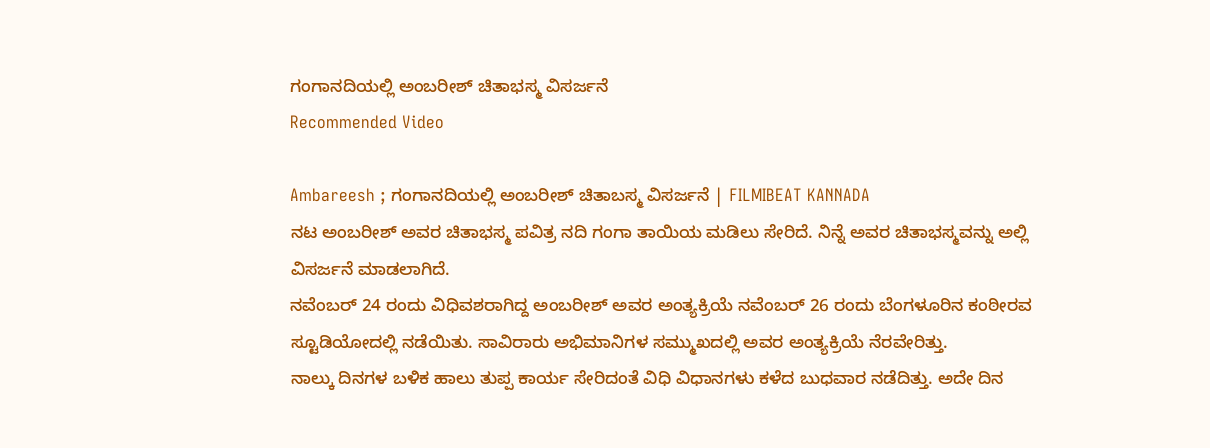ಗಂಗಾನದಿಯಲ್ಲಿ ಅಂಬರೀಶ್ ಚಿತಾಭಸ್ಮ ವಿಸರ್ಜನೆ
Recommended Video

Ambareesh ; ಗಂಗಾನದಿಯಲ್ಲಿ ಅಂಬರೀಶ್ ಚಿತಾಬಸ್ಮ ವಿಸರ್ಜನೆ | FILMIBEAT KANNADA
ನಟ ಅಂಬರೀಶ್ ಅವರ ಚಿತಾಭಸ್ಮ ಪವಿತ್ರ ನದಿ ಗಂಗಾ ತಾಯಿಯ ಮಡಿಲು ಸೇರಿದೆ. ನಿನ್ನೆ ಅವರ ಚಿತಾಭಸ್ಮವನ್ನು ಅಲ್ಲಿ ವಿಸರ್ಜನೆ ಮಾಡಲಾಗಿದೆ.
ನವೆಂಬರ್ 24 ರಂದು ವಿಧಿವಶರಾಗಿದ್ದ ಅಂಬರೀಶ್ ಅವರ ಅಂತ್ಯಕ್ರಿಯೆ ನವೆಂಬರ್ 26 ರಂದು ಬೆಂಗಳೂರಿನ ಕಂಠೀರವ ಸ್ಟೂಡಿಯೋದಲ್ಲಿ ನಡೆಯಿತು. ಸಾವಿರಾರು ಅಭಿಮಾನಿಗಳ ಸಮ್ಮುಖದಲ್ಲಿ ಅವರ ಅಂತ್ಯಕ್ರಿಯೆ ನೆರವೇರಿತ್ತು.
ನಾಲ್ಕು ದಿನಗಳ ಬಳಿಕ ಹಾಲು ತುಪ್ಪ ಕಾರ್ಯ ಸೇರಿದಂತೆ ವಿಧಿ ವಿಧಾನಗಳು ಕಳೆದ ಬುಧವಾರ ನಡೆದಿತ್ತು. ಅದೇ ದಿನ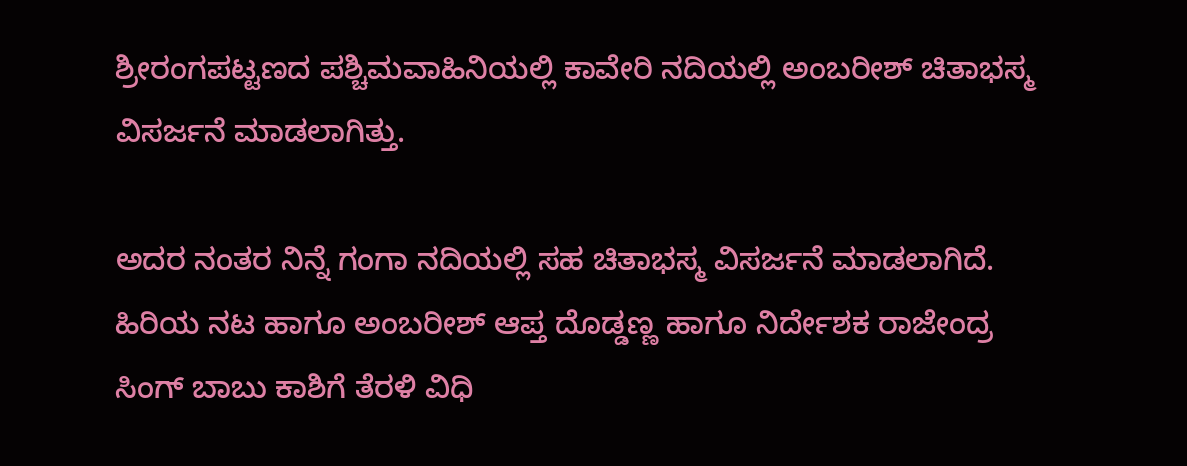ಶ್ರೀರಂಗಪಟ್ಟಣದ ಪಶ್ಚಿಮವಾಹಿನಿಯಲ್ಲಿ ಕಾವೇರಿ ನದಿಯಲ್ಲಿ ಅಂಬರೀಶ್ ಚಿತಾಭಸ್ಮ ವಿಸರ್ಜನೆ ಮಾಡಲಾಗಿತ್ತು.

ಅದರ ನಂತರ ನಿನ್ನೆ ಗಂಗಾ ನದಿಯಲ್ಲಿ ಸಹ ಚಿತಾಭಸ್ಮ ವಿಸರ್ಜನೆ ಮಾಡಲಾಗಿದೆ. ಹಿರಿಯ ನಟ ಹಾಗೂ ಅಂಬರೀಶ್ ಆಪ್ತ ದೊಡ್ಡಣ್ಣ ಹಾಗೂ ನಿರ್ದೇಶಕ ರಾಜೇಂದ್ರ ಸಿಂಗ್ ಬಾಬು ಕಾಶಿಗೆ ತೆರಳಿ ವಿಧಿ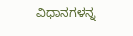ವಿಧಾನಗಳನ್ನ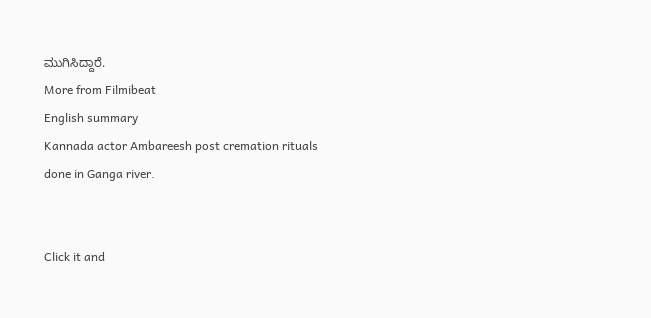ಮುಗಿಸಿದ್ದಾರೆ.
More from Filmibeat
English summary
Kannada actor Ambareesh post cremation rituals done in Ganga river.


Click it and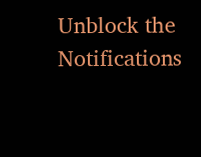Unblock the Notifications